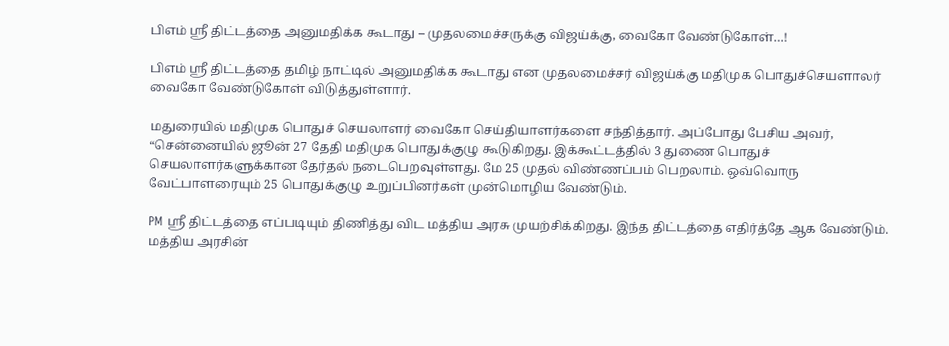பிஎம் ஶ்ரீ திட்டத்தை அனுமதிக்க கூடாது – முதலமைச்சருக்கு விஜய்க்கு, வைகோ வேண்டுகோள்…!

பிஎம் ஶ்ரீ திட்டத்தை தமிழ் நாட்டில் அனுமதிக்க கூடாது என முதலமைச்சர் விஜய்க்கு மதிமுக பொதுச்செயளாலர் வைகோ வேண்டுகோள் விடுத்துள்ளார்.

மதுரையில் மதிமுக பொதுச் செயலாளர் வைகோ செய்தியாளர்களை சந்தித்தார். அப்போது பேசிய அவர், “சென்னையில் ஜூன் 27 தேதி மதிமுக பொதுக்குழு கூடுகிறது. இக்கூட்டத்தில் 3 துணை பொதுச் செயலாளர்களுக்கான தேர்தல் நடைபெறவுள்ளது. மே 25 முதல் விண்ணப்பம் பெறலாம். ஒவ்வொரு வேட்பாளரையும் 25 பொதுக்குழு உறுப்பினர்கள் முன்மொழிய வேண்டும்.

PM ஶ்ரீ திட்டத்தை எப்படியும் திணித்து விட மத்திய அரசு முயற்சிக்கிறது. இந்த திட்டத்தை எதிர்த்தே ஆக வேண்டும். மத்திய அரசின்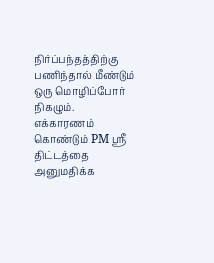நிர்ப்பந்தத்திற்கு பணிந்தால் மீண்டும் ஒரு மொழிப்போர் நிகழும். எக்காரணம் கொண்டும் PM ஶ்ரீ திட்டத்தை அனுமதிக்க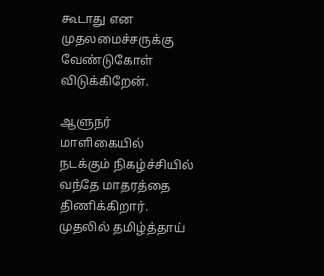கூடாது என முதலமைச்சருக்கு வேண்டுகோள் விடுக்கிறேன்.

ஆளுநர் மாளிகையில் நடக்கும் நிகழ்ச்சியில் வந்தே மாதரத்தை திணிக்கிறார். முதலில் தமிழ்த்தாய்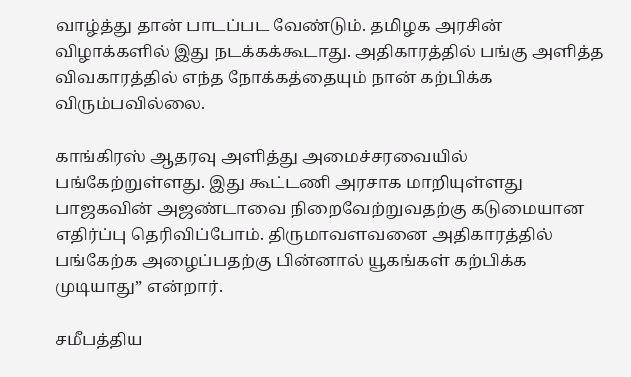வாழ்த்து தான் பாடப்பட வேண்டும். தமிழக அரசின் விழாக்களில் இது நடக்கக்கூடாது. அதிகாரத்தில் பங்கு அளித்த விவகாரத்தில் எந்த நோக்கத்தையும் நான் கற்பிக்க விரும்பவில்லை.

காங்கிரஸ் ஆதரவு அளித்து அமைச்சரவையில் பங்கேற்றுள்ளது. இது கூட்டணி அரசாக மாறியுள்ளது பாஜகவின் அஜண்டாவை நிறைவேற்றுவதற்கு கடுமையான எதிர்ப்பு தெரிவிப்போம். திருமாவளவனை அதிகாரத்தில் பங்கேற்க அழைப்பதற்கு பின்னால் யூகங்கள் கற்பிக்க முடியாது” என்றார்.

சமீபத்திய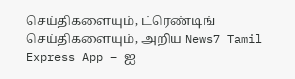செய்திகளையும், ட்ரெண்டிங் செய்திகளையும், அறிய News7 Tamil Express App – ஐ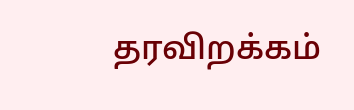தரவிறக்கம்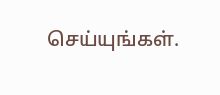செய்யுங்கள்.